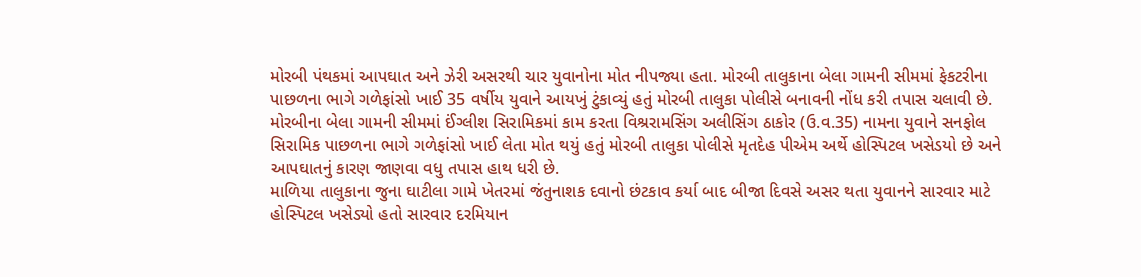મોરબી પંથકમાં આપઘાત અને ઝેરી અસરથી ચાર યુવાનોના મોત નીપજ્યા હતા. મોરબી તાલુકાના બેલા ગામની સીમમાં ફેકટરીના પાછળના ભાગે ગળેફાંસો ખાઈ 35 વર્ષીય યુવાને આયખું ટુંકાવ્યું હતું મોરબી તાલુકા પોલીસે બનાવની નોંધ કરી તપાસ ચલાવી છે.
મોરબીના બેલા ગામની સીમમાં ઈંગ્લીશ સિરામિકમાં કામ કરતા વિશ્રરામસિંગ અલીસિંગ ઠાકોર (ઉ.વ.35) નામના યુવાને સનફોલ સિરામિક પાછળના ભાગે ગળેફાંસો ખાઈ લેતા મોત થયું હતું મોરબી તાલુકા પોલીસે મૃતદેહ પીએમ અર્થે હોસ્પિટલ ખસેડયો છે અને આપઘાતનું કારણ જાણવા વધુ તપાસ હાથ ધરી છે.
માળિયા તાલુકાના જુના ઘાટીલા ગામે ખેતરમાં જંતુનાશક દવાનો છંટકાવ કર્યા બાદ બીજા દિવસે અસર થતા યુવાનને સારવાર માટે હોસ્પિટલ ખસેડ્યો હતો સારવાર દરમિયાન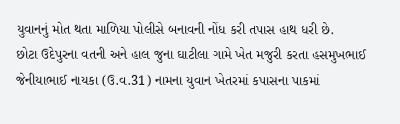યુવાનનું મોત થતા માળિયા પોલીસે બનાવની નોંધ કરી તપાસ હાથ ધરી છે.
છોટા ઉદેપુરના વતની અને હાલ જુના ઘાટીલા ગામે ખેત મજુરી કરતા હસમુખભાઈ જેનીયાભાઈ નાયકા (ઉ.વ.31) નામના યુવાન ખેતરમાં કપાસના પાકમાં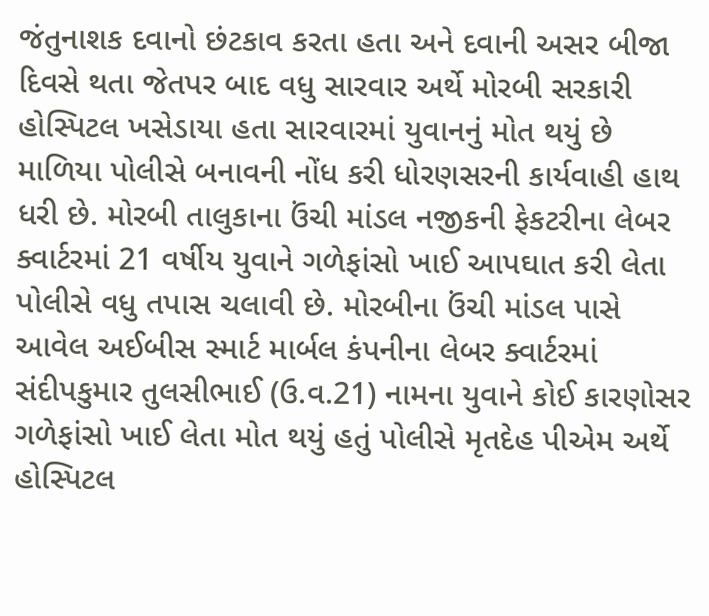જંતુનાશક દવાનો છંટકાવ કરતા હતા અને દવાની અસર બીજા દિવસે થતા જેતપર બાદ વધુ સારવાર અર્થે મોરબી સરકારી હોસ્પિટલ ખસેડાયા હતા સારવારમાં યુવાનનું મોત થયું છે માળિયા પોલીસે બનાવની નોંધ કરી ધોરણસરની કાર્યવાહી હાથ ધરી છે. મોરબી તાલુકાના ઉંચી માંડલ નજીકની ફેકટરીના લેબર ક્વાર્ટરમાં 21 વર્ષીય યુવાને ગળેફાંસો ખાઈ આપઘાત કરી લેતા પોલીસે વધુ તપાસ ચલાવી છે. મોરબીના ઉંચી માંડલ પાસે આવેલ અઈબીસ સ્માર્ટ માર્બલ કંપનીના લેબર ક્વાર્ટરમાં સંદીપકુમાર તુલસીભાઈ (ઉ.વ.21) નામના યુવાને કોઈ કારણોસર ગળેફાંસો ખાઈ લેતા મોત થયું હતું પોલીસે મૃતદેહ પીએમ અર્થે હોસ્પિટલ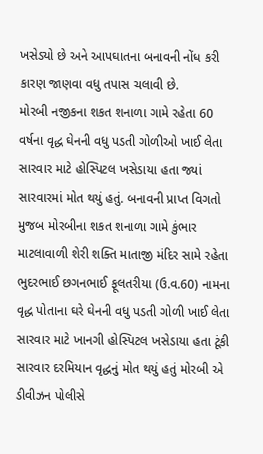ખસેડ્યો છે અને આપઘાતના બનાવની નોંધ કરી કારણ જાણવા વધુ તપાસ ચલાવી છે.
મોરબી નજીકના શકત શનાળા ગામે રહેતા 60 વર્ષના વૃદ્ધ ઘેનની વધુ પડતી ગોળીઓ ખાઈ લેતા સારવાર માટે હોસ્પિટલ ખસેડાયા હતા જ્યાં સારવારમાં મોત થયું હતું. બનાવની પ્રાપ્ત વિગતો મુજબ મોરબીના શકત શનાળા ગામે કુંભાર માટલાવાળી શેરી શક્તિ માતાજી મંદિર સામે રહેતા ભુદરભાઈ છગનભાઈ ફૂલતરીયા (ઉ.વ.60) નામના વૃદ્ધ પોતાના ઘરે ઘેનની વધુ પડતી ગોળી ખાઈ લેતા સારવાર માટે ખાનગી હોસ્પિટલ ખસેડાયા હતા ટૂંકી સારવાર દરમિયાન વૃદ્ધનું મોત થયું હતું મોરબી એ ડીવીઝન પોલીસે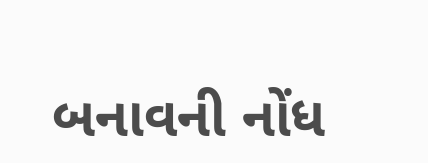બનાવની નોંધ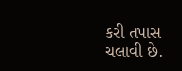કરી તપાસ ચલાવી છે.